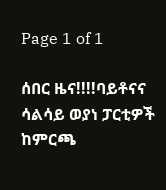Page 1 of 1

ሰበር ዜና!!!!ባይቶናና ሳልሳይ ወያነ ፓርቲዎች ከምርጫ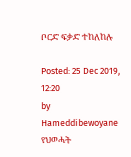ቦርድ ፍቃድ ተከለከሉ

Posted: 25 Dec 2019, 12:20
by Hameddibewoyane
የህወሓት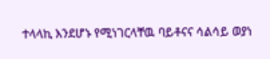ተላላኪ እንደሆኑ የሚነገርላቸዉ ባይቶናና ሳልሳይ ወያነ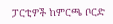ፓርቲዎች ከምርጫ ቦርድ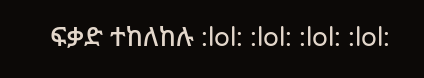ፍቃድ ተከለከሉ :lol: :lol: :lol: :lol: